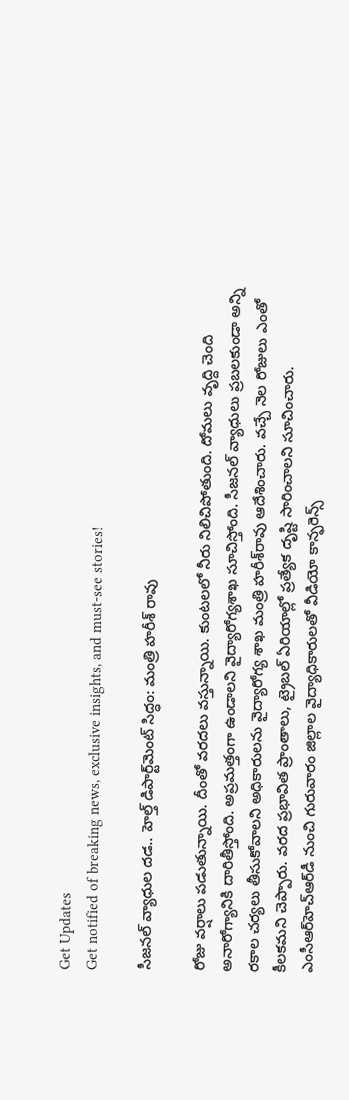Get Updates
Get notified of breaking news, exclusive insights, and must-see stories!

సీజనల్ వ్యాధుల దడ.. హెల్త్ డిపార్ట్‌మెంట్ సిద్ధం: మంత్రి హరీశ్ రావు

రోజు వర్షాలు పడుతున్నాయి. దీంతో వరదలు వస్తున్నాయి. కుంటలలో నీరు నిలిచిపోతుంది. దోమలు వృద్ది చెంది అనారోగ్యానికి దారితీస్తోంది. అప్రమత్తంగా ఉండాలని వైద్యారోగ్యశాఖ సూచిస్తోంది. సీజనల్ వ్యాధులు ప్రబలకుండా అన్ని రకాల చర్యలు తీసుకోవాలని అధికారులను వైద్యారోగ్య శాఖ మంత్రి హరీశ్‌రావు ఆదేశించారు. వచ్చే నెల రోజులు ఎంతో కీలకమ‌ని చెప్పారు. వరద ప్రభావిత ప్రాంతాలు, ట్రైబల్ ఏరియాల్లో ప్రత్యేక దృష్టి సారించాలని సూచించారు. ఎంసీఆర్‌హెచ్ఆర్‌డీ నుంచి గురువారం జిల్లాల వైద్యాధికారుల‌తో వీడియో కాన్ఫ‌రెన్స్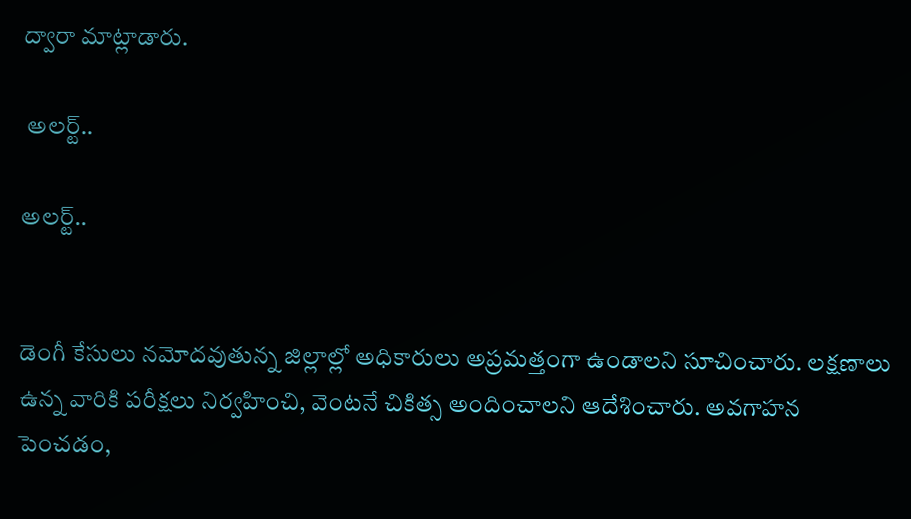ద్వారా మాట్లాడారు.

 అలర్ట్..

అలర్ట్..


డెంగీ కేసులు నమోదవుతున్న జిల్లాల్లో అధికారులు అప్రమత్తంగా ఉండాలని సూచించారు. లక్షణాలు ఉన్న వారికి పరీక్షలు నిర్వహించి, వెంటనే చికిత్స అందించాలని ఆదేశించారు. అవగాహన పెంచడం,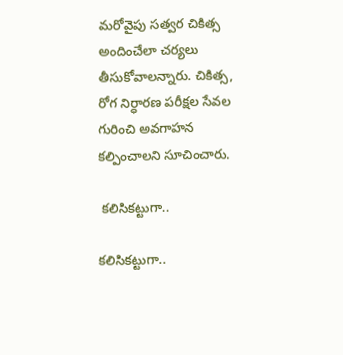మరోవైపు సత్వర చికిత్స అందించేలా చర్యలు తీసుకోవాలన్నారు. చికిత్స, రోగ నిర్ధారణ పరీక్షల సేవల గురించి అవగాహన కల్పించాలని సూచించారు.

 కలిసికట్టుగా..

కలిసికట్టుగా..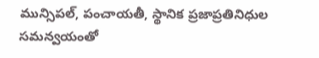మున్సిపల్, పంచాయతీ, స్థానిక ప్రజాప్రతినిధుల సమన్వయంతో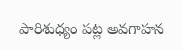పారిశుధ్యం పట్ల అవగాహన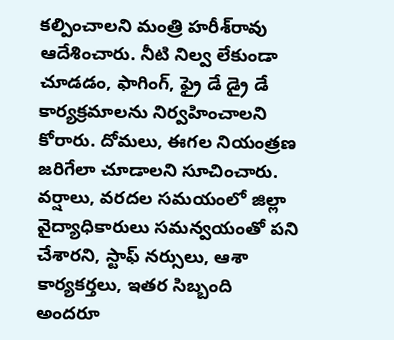కల్పించాలని మంత్రి హ‌రీశ్‌రావు ఆదేశించారు. నీటి నిల్వ లేకుండా చూడడం, ఫాగింగ్, ఫ్రై డే డ్రై డే కార్యక్రమాలను నిర్వహించాలని కోరారు. దోమలు, ఈగల నియంత్రణ జరిగేలా చూడాలని సూచించారు. వర్షాలు, వరదల సమయంలో జిల్లా వైద్యాధికారులు సమన్వయంతో పని చేశారని, స్టాఫ్ నర్సులు, ఆశా కార్య‌క‌ర్త‌లు, ఇతర సిబ్బంది అందరూ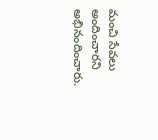మంచి సేవలు అందించారని అభినందించారు.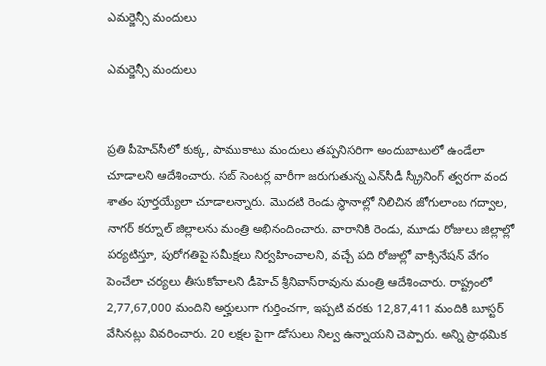ఎమర్జెన్సీ మందులు

ఎమర్జెన్సీ మందులు


ప్రతి పీహెచ్‌సీలో కుక్క, పాముకాటు మందులు తప్పనిసరిగా అందుబాటులో ఉండేలా చూడాలని ఆదేశించారు. సబ్ సెంటర్ల వారీగా జరుగుతున్న ఎన్‌సీడీ స్క్రీనింగ్ త్వరగా వంద శాతం పూర్త‌య్యేలా చూడాలన్నారు. మొదటి రెండు స్థానాల్లో నిలిచిన జోగులాంబ గద్వాల, నాగర్ కర్నూల్ జిల్లాలను మంత్రి అభినందించారు. వారానికి రెండు, మూడు రోజులు జిల్లాల్లో పర్యటిస్తూ, పురోగతిపై సమీక్షలు నిర్వహించాలని, వచ్చే పది రోజుల్లో వాక్సినేషన్ వేగం పెంచేలా చర్యలు తీసుకోవాలని డీహెచ్ శ్రీనివాస్‌రావును మంత్రి ఆదేశించారు. రాష్ట్రంలో 2,77,67,000 మందిని అర్హులుగా గుర్తించగా, ఇప్పటి వరకు 12,87,411 మందికి బూస్టర్ వేసిన‌ట్లు వివ‌రించారు. 20 లక్షల పైగా డోసులు నిల్వ ఉన్నాయని చెప్పారు. అన్ని ప్రాథమిక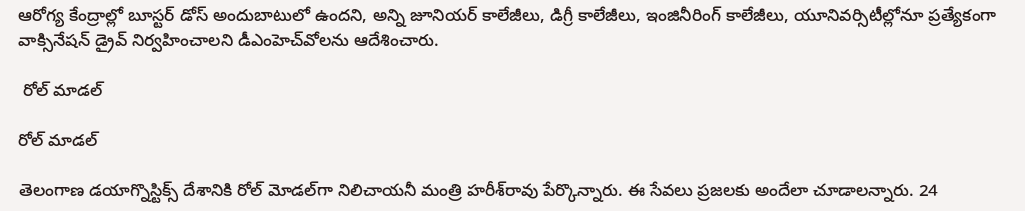ఆరోగ్య కేంద్రాల్లో బూస్టర్ డోస్‌ అందుబాటులో ఉందని, అన్ని జూనియర్ కాలేజీలు, డిగ్రీ కాలేజీలు, ఇంజినీరింగ్ కాలేజీలు, యూనివర్సిటీల్లోనూ ప్రత్యేకంగా వాక్సినేషన్ డ్రైవ్ నిర్వహించాలని డీఎంహెచ్‌వోల‌ను ఆదేశించారు.

 రోల్ మాడల్

రోల్ మాడల్

తెలంగాణ డయాగ్నొస్టిక్స్ దేశానికి రోల్ మోడల్‌గా నిలిచాయనీ మంత్రి హ‌రీశ్‌రావు పేర్కొన్నారు. ఈ సేవలు ప్రజలకు అందేలా చూడాలన్నారు. 24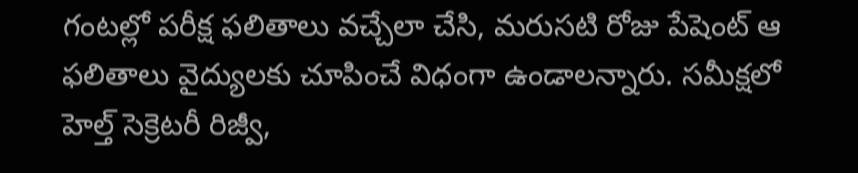గంటల్లో పరీక్ష ఫలితాలు వచ్చేలా చేసి, మరుసటి రోజు పేషెంట్ ఆ ఫలితాలు వైద్యులకు చూపించే విధంగా ఉండాలన్నారు. సమీక్షలో హెల్త్ సెక్రెటరీ రిజ్వీ,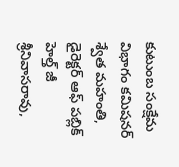కుటుంబ సంక్షేమ విభాగం కమిషనర్ శ్వేత మహంతి, డైరెక్టర్ ఆఫ్ పబ్లిక్ హెల్త్ జీ శ్రీనివాస‌రావు,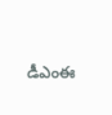డీఎంఈ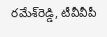రమేశ్‌రెడ్డి, టీవీవీపీ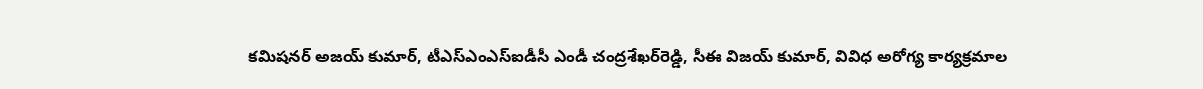కమిషనర్ అజయ్ కుమార్, టీఎస్ఎంఎస్ఐడీసీ ఎండీ చంద్రశేఖర్‌రెడ్డి, సీఈ విజయ్ కుమార్, వివిధ అరోగ్య కార్యక్రమాల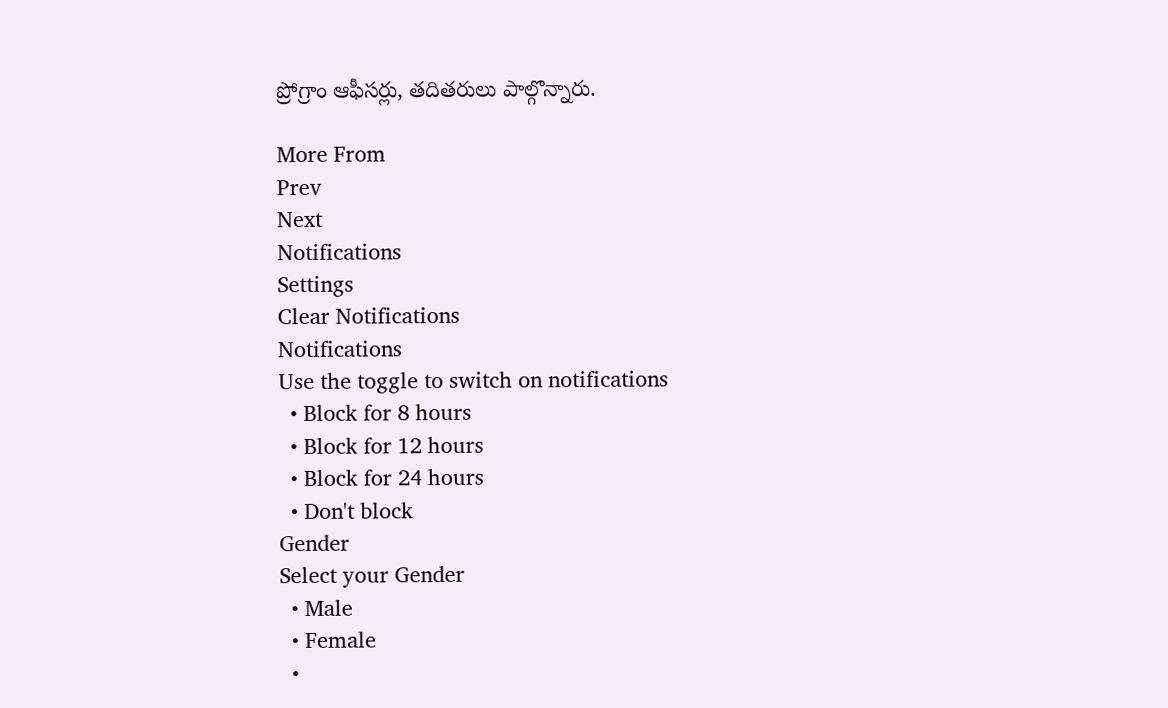ప్రోగ్రాం ఆఫీసర్లు, త‌దిత‌రులు పాల్గొన్నారు.

More From
Prev
Next
Notifications
Settings
Clear Notifications
Notifications
Use the toggle to switch on notifications
  • Block for 8 hours
  • Block for 12 hours
  • Block for 24 hours
  • Don't block
Gender
Select your Gender
  • Male
  • Female
  •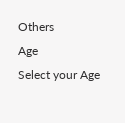Others
Age
Select your Age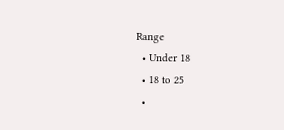Range
  • Under 18
  • 18 to 25
  •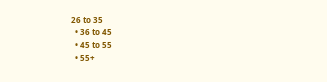26 to 35
  • 36 to 45
  • 45 to 55
  • 55+